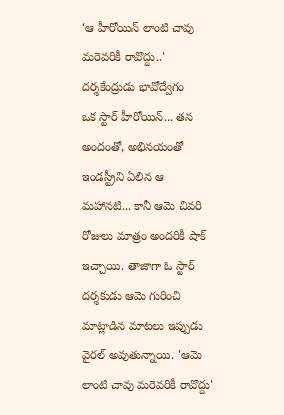‘ఆ హీరోయిన్ లాంటి చావు మరెవరికీ రావొద్దు..' దర్శకేంద్రుడు భావోద్వేగం
ఒక స్టార్ హీరోయిన్... తన అందంతో, అభినయంతో ఇండస్ట్రీని ఏలిన ఆ మహానటి... కానీ ఆమె చివరి రోజులు మాత్రం అందరికీ షాక్ ఇచ్చాయి. తాజాగా ఓ స్టార్ దర్శకుడు ఆమె గురించి మాట్లాడిన మాటలు ఇప్పుడు వైరల్ అవుతున్నాయి. 'ఆమె లాంటి చావు మరెవరికీ రావొద్దు'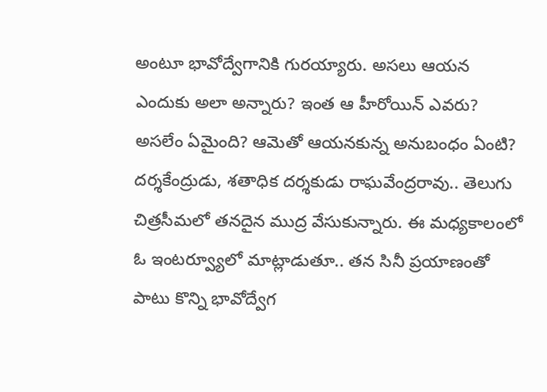అంటూ భావోద్వేగానికి గురయ్యారు. అసలు ఆయన ఎందుకు అలా అన్నారు? ఇంత ఆ హీరోయిన్ ఎవరు? అసలేం ఏమైంది? ఆమెతో ఆయనకున్న అనుబంధం ఏంటి?
దర్శకేంద్రుడు, శతాధిక దర్శకుడు రాఘవేంద్రరావు.. తెలుగు చిత్రసీమలో తనదైన ముద్ర వేసుకున్నారు. ఈ మధ్యకాలంలో ఓ ఇంటర్వ్యూలో మాట్లాడుతూ.. తన సినీ ప్రయాణంతో పాటు కొన్ని భావోద్వేగ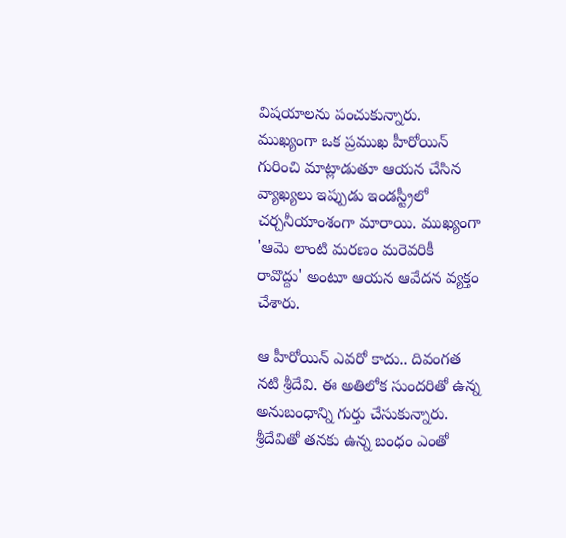విషయాలను పంచుకున్నారు. ముఖ్యంగా ఒక ప్రముఖ హీరోయిన్ గురించి మాట్లాడుతూ ఆయన చేసిన వ్యాఖ్యలు ఇప్పుడు ఇండస్ట్రీలో చర్చనీయాంశంగా మారాయి. ముఖ్యంగా 'ఆమె లాంటి మరణం మరెవరికీ రావొద్దు' అంటూ ఆయన ఆవేదన వ్యక్తం చేశారు.

ఆ హీరోయిన్ ఎవరో కాదు.. దివంగత నటి శ్రీదేవి. ఈ అతిలోక సుందరితో ఉన్న అనుబంధాన్ని గుర్తు చేసుకున్నారు. శ్రీదేవితో తనకు ఉన్న బంధం ఎంతో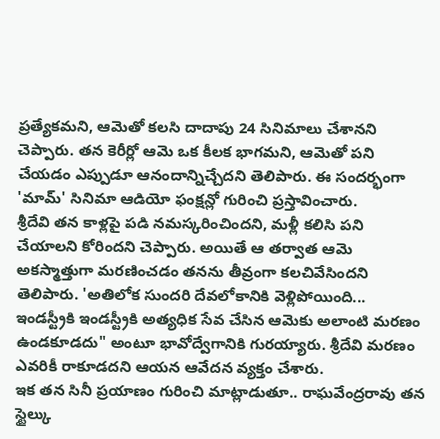ప్రత్యేకమని, ఆమెతో కలసి దాదాపు 24 సినిమాలు చేశానని చెప్పారు. తన కెరీర్లో ఆమె ఒక కీలక భాగమని, ఆమెతో పని చేయడం ఎప్పుడూ ఆనందాన్నిచ్చేదని తెలిపారు. ఈ సందర్భంగా 'మామ్' సినిమా ఆడియో ఫంక్షన్లో గురించి ప్రస్తావించారు.
శ్రీదేవి తన కాళ్లపై పడి నమస్కరించిందని, మళ్లీ కలిసి పని చేయాలని కోరిందని చెప్పారు. అయితే ఆ తర్వాత ఆమె అకస్మాత్తుగా మరణించడం తనను తీవ్రంగా కలచివేసిందని తెలిపారు. 'అతిలోక సుందరి దేవలోకానికి వెళ్లిపోయింది... ఇండస్ట్రీకి ఇండస్ట్రీకి అత్యధిక సేవ చేసిన ఆమెకు అలాంటి మరణం ఉండకూడదు" అంటూ భావోద్వేగానికి గురయ్యారు. శ్రీదేవి మరణం ఎవరికీ రాకూడదని ఆయన ఆవేదన వ్యక్తం చేశారు.
ఇక తన సినీ ప్రయాణం గురించి మాట్లాడుతూ.. రాఘవేంద్రరావు తన స్టైల్కు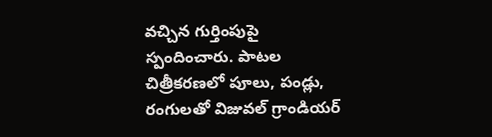వచ్చిన గుర్తింపుపై స్పందించారు. పాటల చిత్రీకరణలో పూలు, పండ్లు, రంగులతో విజువల్ గ్రాండియర్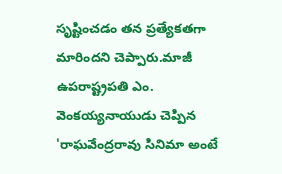సృష్టించడం తన ప్రత్యేకతగా మారిందని చెప్పారు.మాజీ ఉపరాష్ట్రపతి ఎం. వెంకయ్యనాయుడు చెప్పిన 'రాఘవేంద్రరావు సినిమా అంటే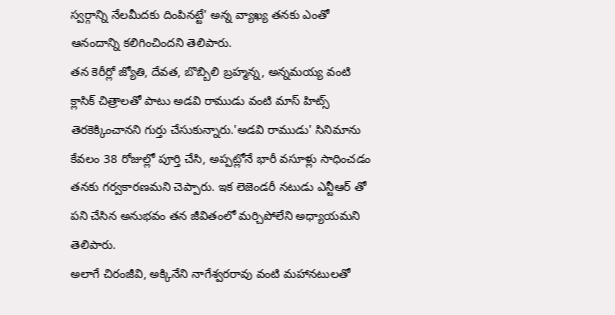స్వర్గాన్ని నేలమీదకు దింపినట్టే' అన్న వ్యాఖ్య తనకు ఎంతో ఆనందాన్ని కలిగించిందని తెలిపారు.
తన కెరీర్లో జ్యోతి, దేవత, బొబ్బిలి బ్రహ్మన్న, అన్నమయ్య వంటి క్లాసిక్ చిత్రాలతో పాటు అడవి రాముడు వంటి మాస్ హిట్స్ తెరకెక్కించానని గుర్తు చేసుకున్నారు.'అడవి రాముడు' సినిమాను కేవలం 38 రోజుల్లో పూర్తి చేసి, అప్పట్లోనే భారీ వసూళ్లు సాధించడం తనకు గర్వకారణమని చెప్పారు. ఇక లెజెండరీ నటుడు ఎన్టీఆర్ తో పని చేసిన అనుభవం తన జీవితంలో మర్చిపోలేని అధ్యాయమని తెలిపారు.
అలాగే చిరంజీవి, అక్కినేని నాగేశ్వరరావు వంటి మహానటులతో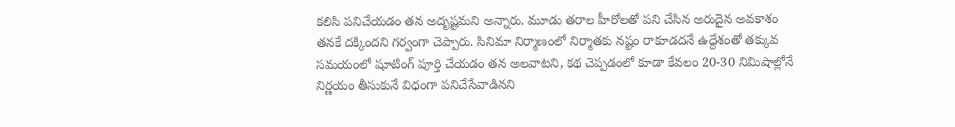కలిసి పనిచేయడం తన అదృష్టమని అన్నారు. మూడు తరాల హీరోలతో పని చేసిన అరుదైన అవకాశం తనకే దక్కిందని గర్వంగా చెప్పారు. సినిమా నిర్మాణంలో నిర్మాతకు నష్టం రాకూడదనే ఉద్దేశంతో తక్కువ సమయంలో షూటింగ్ పూర్తి చేయడం తన అలవాటని, కథ చెప్పడంలో కూడా కేవలం 20-30 నిమిషాల్లోనే నిర్ణయం తీసుకునే విధంగా పనిచేసేవాడినని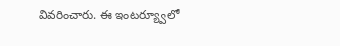వివరించారు. ఈ ఇంటర్య్వూలో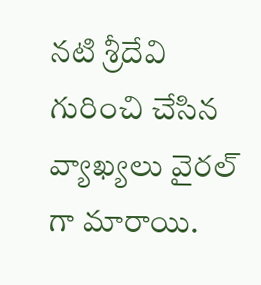నటి శ్రీదేవి గురించి చేసిన వ్యాఖ్యలు వైరల్ గా మారాయి.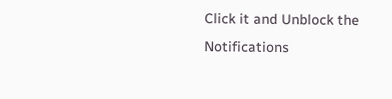Click it and Unblock the Notifications